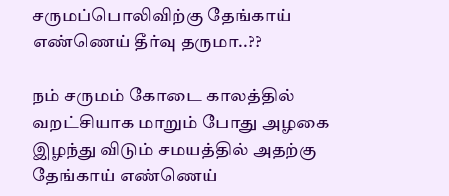சருமப்பொலிவிற்கு தேங்காய் எண்ணெய் தீர்வு தருமா..??

நம் சருமம் கோடை காலத்தில் வறட்சியாக மாறும் போது அழகை இழந்து விடும் சமயத்தில் அதற்கு தேங்காய் எண்ணெய்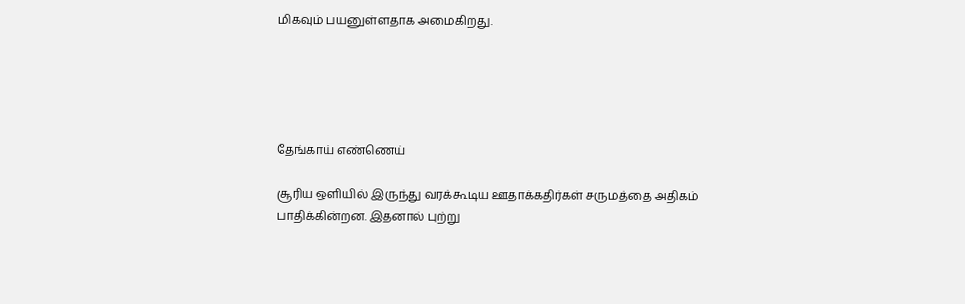மிகவும் பயனுள்ளதாக அமைகிறது.





தேங்காய் எண்ணெய்

சூரிய ஒளியில் இருந்து வரக்கூடிய ஊதாக்கதிர்கள் சருமத்தை அதிகம் பாதிக்கின்றன. இதனால் புற்று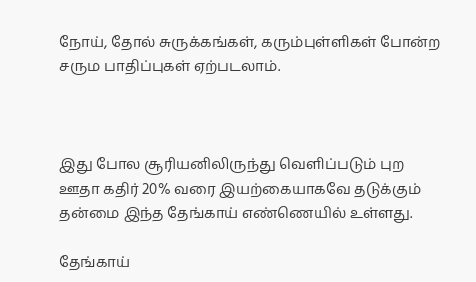நோய், தோல் சுருக்கங்கள், கரும்புள்ளிகள் போன்ற சரும பாதிப்புகள் ஏற்படலாம்.



இது போல சூரியனிலிருந்து வெளிப்படும் புற ஊதா கதிர் 20% வரை இயற்கையாகவே தடுக்கும் தன்மை இந்த தேங்காய் எண்ணெயில் உள்ளது.

தேங்காய்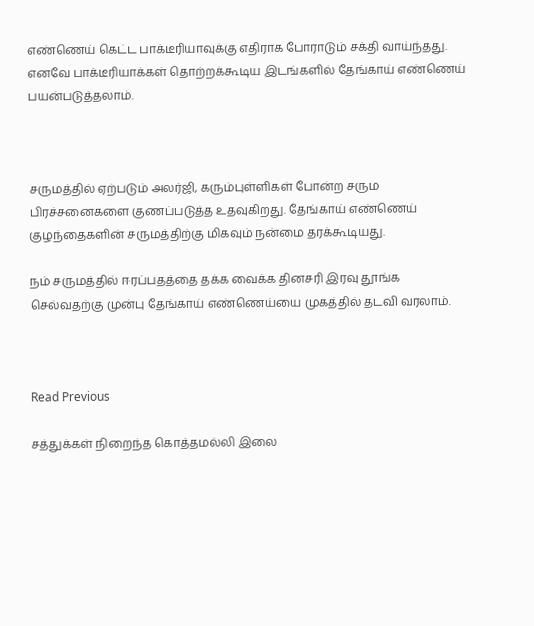எண்ணெய் கெட்ட பாக்டீரியாவுக்கு எதிராக போராடும் சக்தி வாய்ந்தது. எனவே பாக்டீரியாக்கள் தொற்றக்கூடிய இடங்களில் தேங்காய் எண்ணெய் பயன்படுத்தலாம்.



சருமத்தில் ஏற்படும் அலர்ஜி, கரும்புள்ளிகள் போன்ற சரும பிரச்சனைகளை குணப்படுத்த உதவுகிறது. தேங்காய் எண்ணெய் குழந்தைகளின் சருமத்திற்கு மிகவும் நன்மை தரக்கூடியது.

நம் சருமத்தில் ஈரப்பதத்தை தக்க வைக்க தினசரி இரவு தூங்க செல்வதற்கு முன்பு தேங்காய் எண்ணெய்யை முகத்தில் தடவி வரலாம்.



Read Previous

சத்துக்கள் நிறைந்த கொத்தமல்லி இலை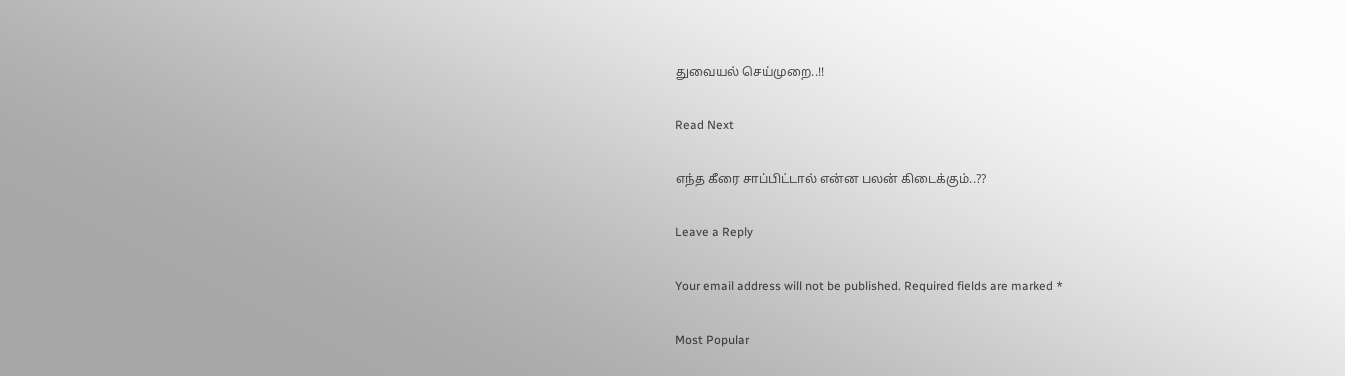துவையல் செய்முறை..!!

Read Next

எந்த கீரை சாப்பிட்டால் என்ன பலன் கிடைக்கும்..??

Leave a Reply

Your email address will not be published. Required fields are marked *

Most Popular